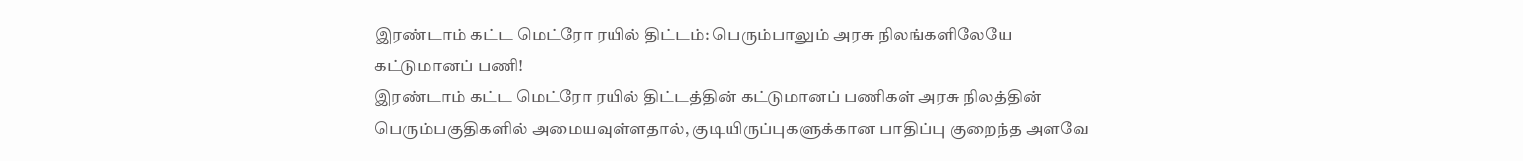இரண்டாம் கட்ட மெட்ரோ ரயில் திட்டம்: பெரும்பாலும் அரசு நிலங்களிலேயே கட்டுமானப் பணி!
இரண்டாம் கட்ட மெட்ரோ ரயில் திட்டத்தின் கட்டுமானப் பணிகள் அரசு நிலத்தின் பெரும்பகுதிகளில் அமையவுள்ளதால், குடியிருப்புகளுக்கான பாதிப்பு குறைந்த அளவே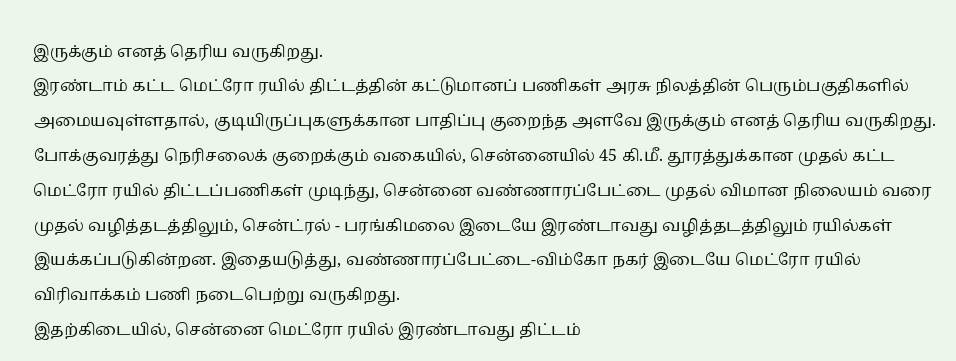இருக்கும் எனத் தெரிய வருகிறது.
இரண்டாம் கட்ட மெட்ரோ ரயில் திட்டத்தின் கட்டுமானப் பணிகள் அரசு நிலத்தின் பெரும்பகுதிகளில் அமையவுள்ளதால், குடியிருப்புகளுக்கான பாதிப்பு குறைந்த அளவே இருக்கும் எனத் தெரிய வருகிறது.
போக்குவரத்து நெரிசலைக் குறைக்கும் வகையில், சென்னையில் 45 கி.மீ. தூரத்துக்கான முதல் கட்ட மெட்ரோ ரயில் திட்டப்பணிகள் முடிந்து, சென்னை வண்ணாரப்பேட்டை முதல் விமான நிலையம் வரை முதல் வழித்தடத்திலும், சென்ட்ரல் - பரங்கிமலை இடையே இரண்டாவது வழித்தடத்திலும் ரயில்கள் இயக்கப்படுகின்றன. இதையடுத்து, வண்ணாரப்பேட்டை-விம்கோ நகர் இடையே மெட்ரோ ரயில் விரிவாக்கம் பணி நடைபெற்று வருகிறது.
இதற்கிடையில், சென்னை மெட்ரோ ரயில் இரண்டாவது திட்டம்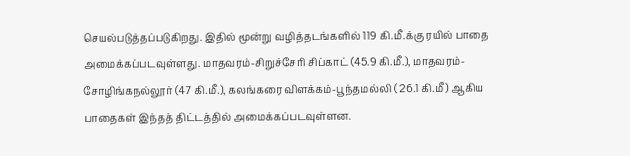செயல்படுத்தப்படுகிறது. இதில் மூன்று வழித்தடங்களில் 119 கி.மீ.க்கு ரயில் பாதை அமைக்கப்படவுள்ளது. மாதவரம்-சிறுச்சேரி சிப்காட் (45.9 கி.மீ.), மாதவரம்-சோழிங்கநல்லூர் (47 கி.மீ.), கலங்கரை விளக்கம்-பூந்தமல்லி ( 26.1 கி.மீ) ஆகிய பாதைகள் இந்தத் திட்டத்தில் அமைக்கப்படவுள்ளன.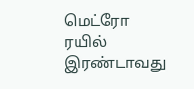மெட்ரோ ரயில் இரண்டாவது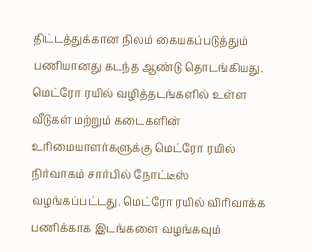திட்டத்துக்கான நிலம் கையகப்படுத்தும் பணியானது கடந்த ஆண்டு தொடங்கியது. மெட்ரோ ரயில் வழித்தடங்களில் உள்ள வீடுகள் மற்றும் கடைகளின் உரிமையாளர்களுக்கு மெட்ரோ ரயில் நிர்வாகம் சார்பில் நோட்டீஸ் வழங்கப்பட்டது. மெட்ரோ ரயில் விரிவாக்க பணிக்காக இடங்களை வழங்கவும்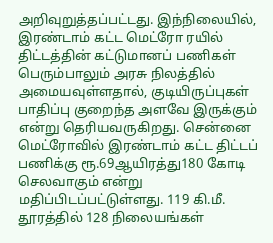அறிவுறுத்தப்பட்டது. இந்நிலையில், இரண்டாம் கட்ட மெட்ரோ ரயில் திட்டத்தின் கட்டுமானப் பணிகள் பெரும்பாலும் அரசு நிலத்தில் அமையவுள்ளதால், குடியிருப்புகள் பாதிப்பு குறைந்த அளவே இருக்கும் என்று தெரியவருகிறது. சென்னை மெட்ரோவில் இரண்டாம் கட்ட திட்டப் பணிக்கு ரூ.69ஆயிரத்து180 கோடி செலவாகும் என்று மதிப்பிடப்பட்டுள்ளது. 119 கி.மீ. தூரத்தில் 128 நிலையங்கள்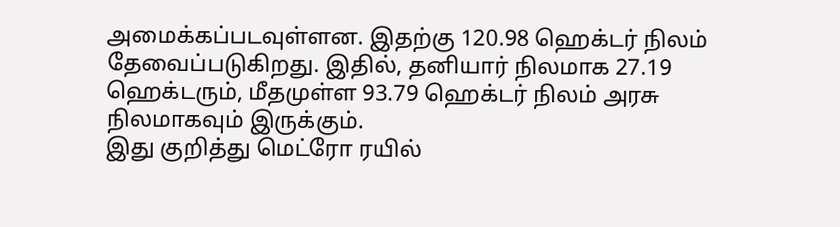அமைக்கப்படவுள்ளன. இதற்கு 120.98 ஹெக்டர் நிலம் தேவைப்படுகிறது. இதில், தனியார் நிலமாக 27.19 ஹெக்டரும், மீதமுள்ள 93.79 ஹெக்டர் நிலம் அரசு நிலமாகவும் இருக்கும்.
இது குறித்து மெட்ரோ ரயில்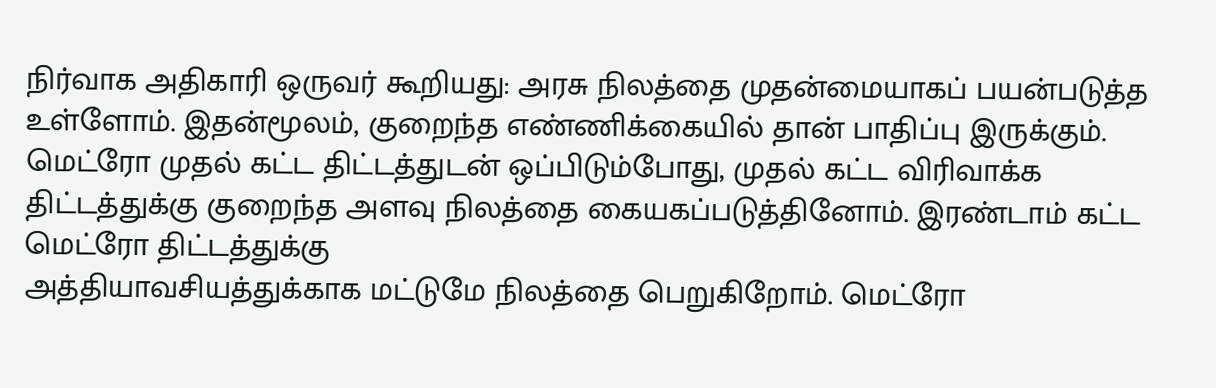நிர்வாக அதிகாரி ஒருவர் கூறியது: அரசு நிலத்தை முதன்மையாகப் பயன்படுத்த உள்ளோம். இதன்மூலம், குறைந்த எண்ணிக்கையில் தான் பாதிப்பு இருக்கும். மெட்ரோ முதல் கட்ட திட்டத்துடன் ஒப்பிடும்போது, முதல் கட்ட விரிவாக்க திட்டத்துக்கு குறைந்த அளவு நிலத்தை கையகப்படுத்தினோம். இரண்டாம் கட்ட மெட்ரோ திட்டத்துக்கு
அத்தியாவசியத்துக்காக மட்டுமே நிலத்தை பெறுகிறோம். மெட்ரோ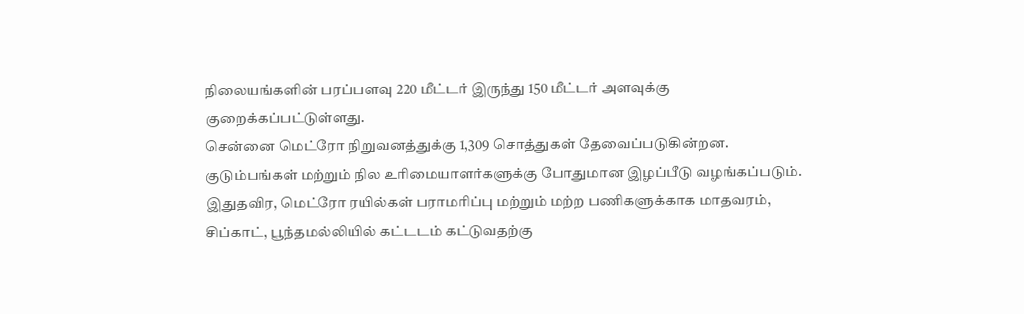நிலையங்களின் பரப்பளவு 220 மீட்டர் இருந்து 150 மீட்டர் அளவுக்கு குறைக்கப்பட்டுள்ளது.
சென்னை மெட்ரோ நிறுவனத்துக்கு 1,309 சொத்துகள் தேவைப்படுகின்றன.
குடும்பங்கள் மற்றும் நில உரிமையாளர்களுக்கு போதுமான இழப்பீடு வழங்கப்படும். இதுதவிர, மெட்ரோ ரயில்கள் பராமரிப்பு மற்றும் மற்ற பணிகளுக்காக மாதவரம், சிப்காட், பூந்தமல்லியில் கட்டடம் கட்டுவதற்கு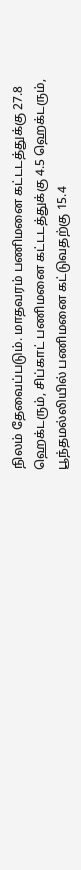நிலம் தேவைப்படும். மாதவரம் பணிமனை கட்டடத்துக்கு 27.8 ஹெக்டரும், சிப்காட் பணிமனை கட்டடத்துக்கு 4.5 ஹெக்டரும், பூந்தமல்லியில் பணிமனை கட்டுவதற்கு 15.4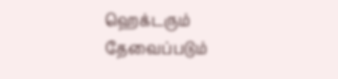ஹெக்டரும் தேவைப்படும்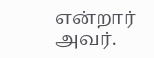என்றார் அவர்.